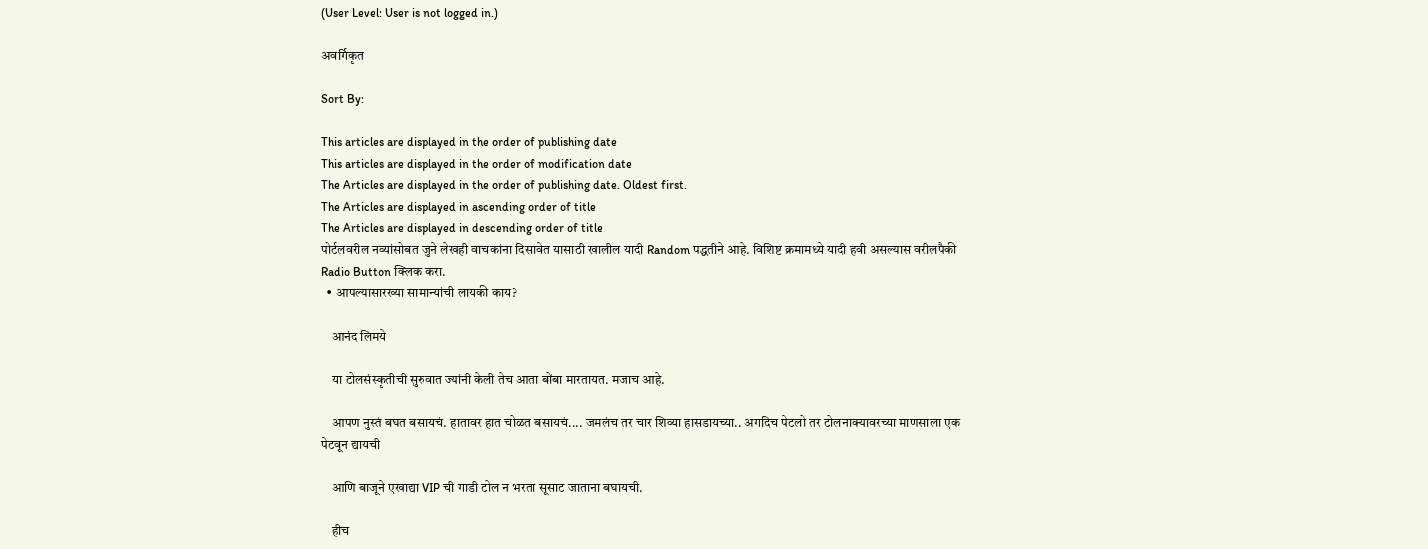(User Level: User is not logged in.)

अवर्गिकृत

Sort By:

This articles are displayed in the order of publishing date
This articles are displayed in the order of modification date
The Articles are displayed in the order of publishing date. Oldest first.
The Articles are displayed in ascending order of title
The Articles are displayed in descending order of title
पोर्टलवरील नव्यांसोबत जुने लेखही वाचकांना दिसावेत यासाठी खालील यादी Random पद्धतीने आहे. विशिष्ट क्रमामध्ये यादी हवी असल्यास वरीलपैकी Radio Button क्लिक करा.
  • आपल्यासारख्या सामान्यांची लायकी काय?

    आनंद लिमये

    या टोलसंस्कृतीची सुरुवात ज्यांनी केली तेच आता बोंबा मारतायत. मजाच आहे.

    आपण नुस्तं बघत बसायचं. हातावर हात चोळत बसायचं.... जमलंच तर चार शिव्या हासडायच्या.. अगदिच पेटलो तर टोलनाक्यावरच्या माणसाला एक पेटवून द्यायची

    आणि बाजूने एखाद्या VIP ची गाडी टोल न भरता सूसाट जाताना बघायची.

    हीच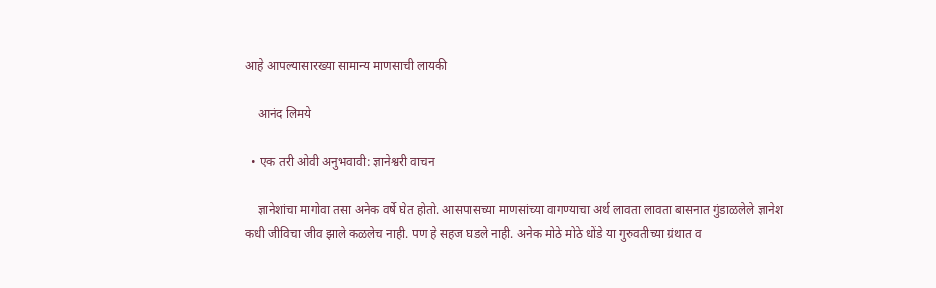आहे आपल्यासारख्या सामान्य माणसाची लायकी

    आनंद लिमये

  • एक तरी ओवी अनुभवावी: ज्ञानेश्वरी वाचन

    ज्ञानेशांचा मागोवा तसा अनेक वर्षे घेत होतो. आसपासच्या माणसांच्या वागण्याचा अर्थ लावता लावता बासनात गुंडाळलेले ज्ञानेश कधी जीविचा जीव झाले कळलेच नाही. पण हे सहज घडले नाही. अनेक मोठे मोठे धोंडे या गुरुवतीच्या ग्रंथात व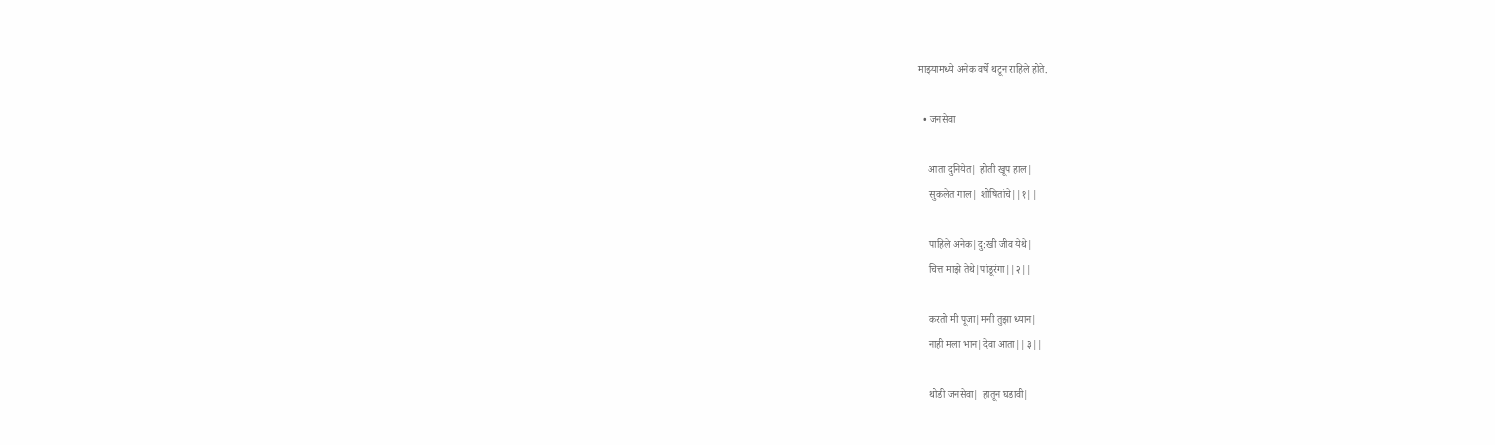माझ्यामध्ये अनेक वर्षे थटून राहिले होते.

  • जनसेवा

    आता दुनियेत| होती खूप हाल|
    सुकलेत गाल| शोषितांचे||१||

    पाहिले अनेक|दु:खी जीव येथे|
    चित्त माझे तेथे|पांडूरंगा||२||

    करतो मी पूजा|मनी तुझा ध्यान|
    नाही मला भान|देवा आता||३||

    थोडी जनसेवा| हातून घडावी|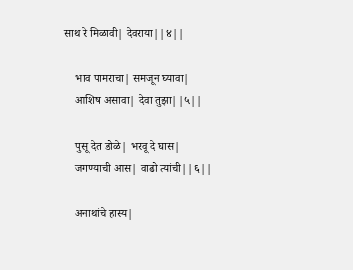साथ रे मिळावी| देवराया||४||

    भाव पामराचा| समजून घ्यावा|
    आशिष असावा| देवा तुझा||५||

    पुसू देत डोळे| भरवू दे घास|
    जगण्याची आस| वाढो त्यांची||६||

    अनाथांचे हास्य|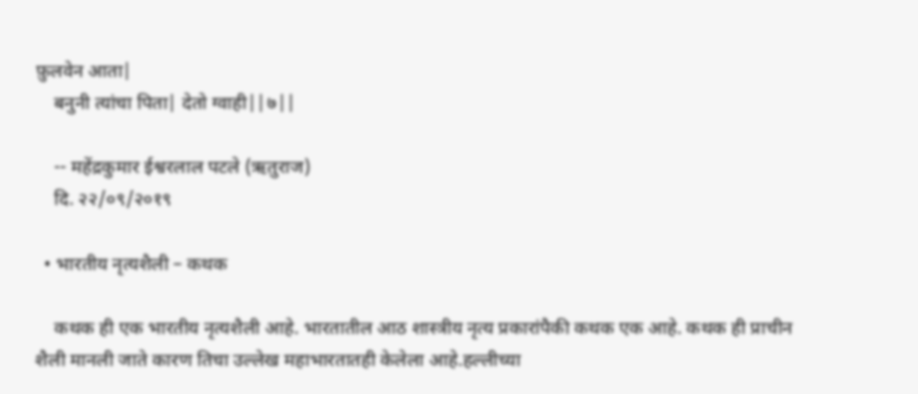फ़ुलवेन आता|
    बनुनी त्यांचा पिता| देतो ग्वाही||७||

    -- महेंद्रकुमार ईश्वरलाल पटले (ऋतुराज)
    दि. २२/०९/२०१९

  • भारतीय नृत्यशैली – कथक

    कथक ही एक भारतीय नृत्यशैली आहे. भारतातील आठ शास्त्रीय नृत्य प्रकारांपैकी कथक एक आहे. कथक ही प्राचीन शैली मानली जाते कारण तिचा उल्लेख महाभारतातही केलेला आहे.हल्लीच्या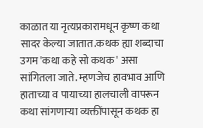काळात या नृत्यप्रकारामधून कृष्ण कथा सादर केल्या जातात.कथक ह्या शब्दाचा उगम 'कथा कहे सो कथक' असा सांगितला जाते. म्हणजेच हावभाव आणि हाताच्या व पायाच्या हालचाली वापरून कथा सांगणाऱ्या व्यक्तींपासून कथक हा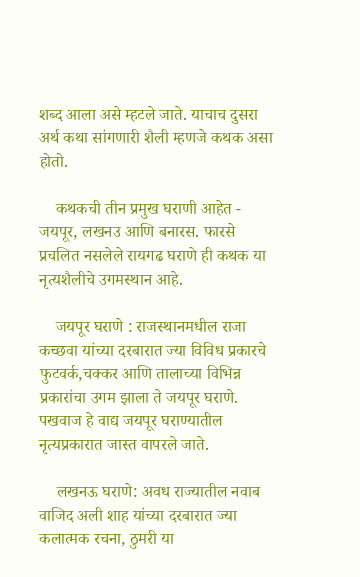शब्द आला असे म्हटले जाते. याचाच दुसरा अर्थ कथा सांगणारी शैली म्हणजे कथक असा होतो.

    कथकची तीन प्रमुख घराणी आहेत - जयपूर, लखनउ आणि बनारस. फारसे प्रचलित नसलेले रायगढ घराणे ही कथक या नृत्यशैलीचे उगमस्थान आहे.

    जयपूर घराणे : राजस्थानमधील राजा कच्छवा यांच्या दरबारात ज्या विविध प्रकारचे फुटवर्क,चक्कर आणि तालाच्या विभिन्न प्रकारांचा उगम झाला ते जयपूर घराणे. पखवाज हे वाद्य जयपूर घराण्यातील नृत्यप्रकारात जास्त वापरले जाते.

    लखनऊ घराणे: अवध राज्यातील नवाब वाजिद अली शाह यांच्या दरबारात ज्या कलात्मक रचना, ठुमरी या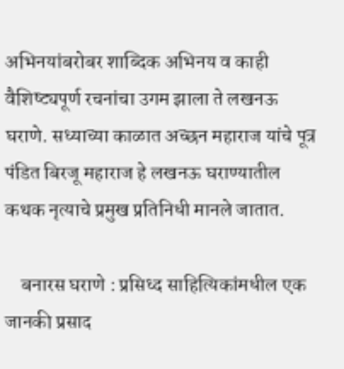अभिनयांबरोबर शाब्दिक अभिनय व काही वैशिष्ट्यपूर्ण रचनांचा उगम झाला ते लखनऊ घराणे. सध्याच्या काळात अच्छन महाराज यांचे पूत्र पंडित बिरजू महाराज हे लखनऊ घराण्यातील कथक नृत्याचे प्रमुख प्रतिनिधी मानले जातात.

    बनारस घराणे : प्रसिध्द साहित्यिकांमधील एक जानकी प्रसाद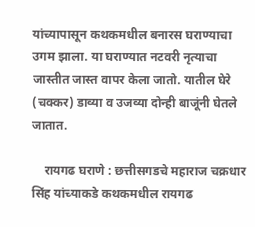यांच्यापासून कथकमधील बनारस घराण्याचा उगम झाला. या घराण्यात नटवरी नृत्याचा जास्तीत जास्त वापर केला जातो. यातील घेरे (चक्कर) डाव्या व उजव्या दोन्ही बाजूंनी घेतले जातात.

    रायगढ घराणे : छत्तीसगडचे महाराज चक्रधार सिंह यांच्याकडे कथकमधील रायगढ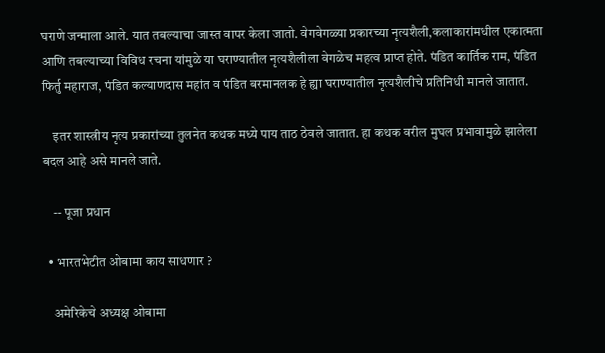घराणे जन्माला आले. यात तबल्याचा जास्त वापर केला जातो. वेगवेगळ्या प्रकारच्या नृत्यशैली,कलाकारांमधील एकात्मता आणि तबल्याच्या विविध रचना यांमुळे या घराण्यातील नृत्यशैलीला वेगळेच महत्व प्राप्त होते. पंडित कार्तिक राम, पंडित फिर्तु महाराज, पंडित कल्याणदास महांत व पंडित बरमानलक हे ह्या घराण्यातील नृत्यशैलीचे प्रतिनिधी मानले जातात.

    इतर शास्त्रीय नृत्य प्रकारांच्या तुलनेत कथक मध्ये पाय ताठ ठेवले जातात. हा कथक वरील मुघल प्रभावामुळे झालेला बदल आहे असे मानले जाते.

    -- पूजा प्रधान

  • भारतभेटीत ओबामा काय साधणार ?

    अमेरिकेचे अध्यक्ष ओबामा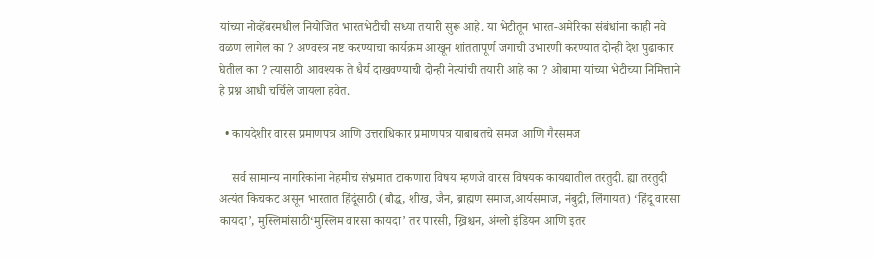यांच्या नोव्हेंबरमधील नियोजित भारतभेटीची सध्या तयारी सुरू आहे. या भेटीतून भारत-अमेरिका संबंधांना काही नवे वळण लागेल का ? अण्वस्त्र नष्ट करण्याचा कार्यक्रम आखून शांततापूर्ण जगाची उभारणी करण्यात दोन्ही देश पुढाकार घेतील का ? त्यासाठी आवश्यक ते धैर्य दाखवण्याची दोन्ही नेत्यांची तयारी आहे का ? ओबामा यांच्या भेटीच्या निमित्ताने हे प्रश्न आधी चर्चिले जायला हवेत.

  • कायदेशीर वारस प्रमाणपत्र आणि उत्तराधिकार प्रमाणपत्र याबाबतचे समज आणि गैरसमज

    सर्व सामान्य नागरिकांना नेहमीच संभ्रमात टाकणारा विषय म्हणजे वारस विषयक कायद्यातील तरतुदी. ह्या तरतुदी अत्यंत किचकट असून भारतात हिंदूंसाठी (बौद्ध, शीख, जैन, ब्राह्मण समाज,आर्यसमाज, नंबुद्री, लिंगायत) ‘हिंदू वारसा कायदा’, मुस्लिमांसाठी‘मुस्लिम वारसा कायदा’ तर पारसी, ख्रिश्चन, अंग्लो इंडियन आणि इतर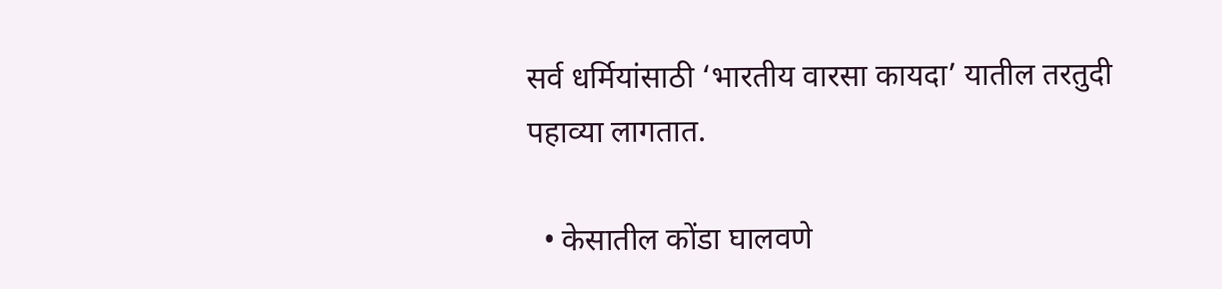सर्व धर्मियांसाठी ‘भारतीय वारसा कायदा’ यातील तरतुदी पहाव्या लागतात.

  • केसातील कोंडा घालवणे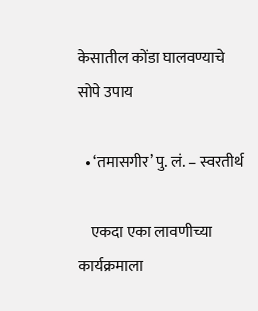केसातील कोंडा घालवण्याचे सोपे उपाय

  • ‘तमासगीर’ पु. लं. – स्वरतीर्थ

    एकदा एका लावणीच्या कार्यक्रमाला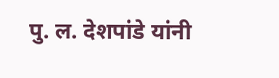पु. ल. देशपांडे यांनी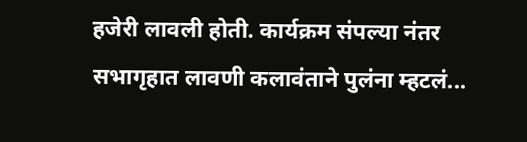हजेरी लावली होती. कार्यक्रम संपल्या नंतर सभागृहात लावणी कलावंताने पुलंना म्हटलं...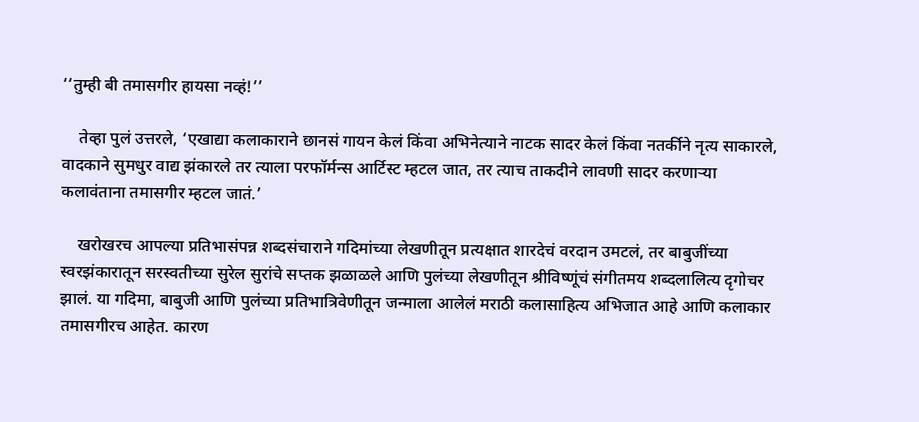‘‘तुम्ही बी तमासगीर हायसा नव्हं!’’

    तेव्हा पुलं उत्तरले, ‘एखाद्या कलाकाराने छानसं गायन केलं किंवा अभिनेत्याने नाटक सादर केलं किंवा नतर्कीने नृत्य साकारले, वादकाने सुमधुर वाद्य झंकारले तर त्याला परफॉर्मन्स आर्टिस्ट म्हटल जात, तर त्याच ताकदीने लावणी सादर करणाऱ्या कलावंताना तमासगीर म्हटल जातं.’

    खरोखरच आपल्या प्रतिभासंपन्न शब्दसंचाराने गदिमांच्या लेखणीतून प्रत्यक्षात शारदेचं वरदान उमटलं, तर बाबुजींच्या स्वरझंकारातून सरस्वतीच्या सुरेल सुरांचे सप्तक झळाळले आणि पुलंच्या लेखणीतून श्रीविष्णूंचं संगीतमय शब्दलालित्य दृगोचर झालं. या गदिमा, बाबुजी आणि पुलंच्या प्रतिभात्रिवेणीतून जन्माला आलेलं मराठी कलासाहित्य अभिजात आहे आणि कलाकार तमासगीरच आहेत. कारण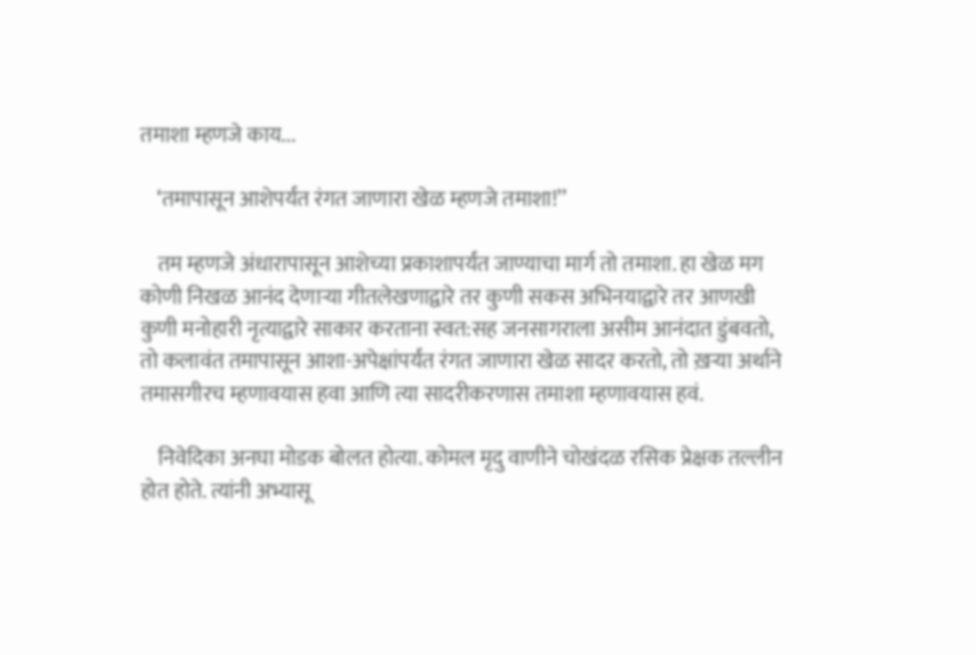तमाशा म्हणजे काय...

    ‘तमापासून आशेपर्यंत रंगत जाणारा खेळ म्हणजे तमाशा!’’

    तम म्हणजे अंधारापासून आशेच्या प्रकाशापर्यंत जाण्याचा मार्ग तो तमाशा. हा खेळ मग कोणी निखळ आनंद देणाऱ्या गीतलेखणाद्वारे तर कुणी सकस अभिनयाद्वारे तर आणखी कुणी मनोहारी नृत्याद्वारे साकार करताना स्वत:सह जनसागराला असीम आनंदात डुंबवतो, तो कलावंत तमापासून आशा-अपेक्षांपर्यंत रंगत जाणारा खेळ सादर करतो, तो ख़ऱ्या अर्थाने तमासगीरच म्हणावयास हवा आणि त्या सादरीकरणास तमाशा म्हणावयास हवं.

    निवेदिका अनघा मोडक बोलत होत्या. कोमल मृदु वाणीने चोखंदळ रसिक प्रेक्षक तल्लीन होत होते. त्यांनी अभ्यासू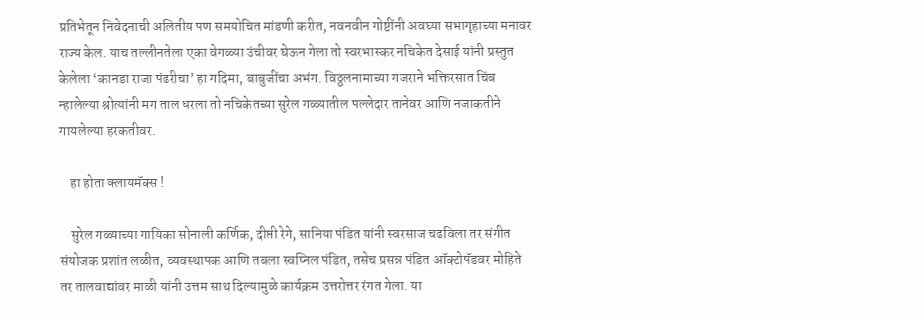प्रतिभेतून निवेदनाची अलितीय पण समयोचित मांडणी करीत, नवनवीन गोष्टींनी अवघ्या सभागृहाच्या मनावर राज्य केल. याच तल्लीनतेला एका वेगळ्या उंचीवर घेऊन गेला तो स्वरभास्कर नचिकेत देसाई यांनी प्रस्तुत केलेला ‘कानडा राजा पंढरीचा’ हा गदिमा, बाबुजींचा अभंग. विठ्ठलनामाच्या गजराने भक्तिरसात चिंब न्हालेल्या श्रोत्यांनी मग ताल धरला तो नचिकेतच्या सुरेल गळ्यातील पल्लेदार तानेवर आणि नजाकतीने गायलेल्या हरकतीवर.

    हा होता क्लायमॅक्स !

    सुरेल गळ्याच्या गायिका सोनाली कर्णिक, दीप्ती रेगे, सानिया पंडित यांनी स्वरसाज चढविला तर संगीत संयोजक प्रशांत लळीत, व्यवस्थापक आणि तबला स्वप्निल पंडित, तसेच प्रसन्न पंडित ऑक्टोपॅडवर मोहिते तर तालवाद्यांवर माळी यांनी उत्तम साथ दिल्यामुळे कार्यक्रम उत्तरोत्तर रंगत गेला. या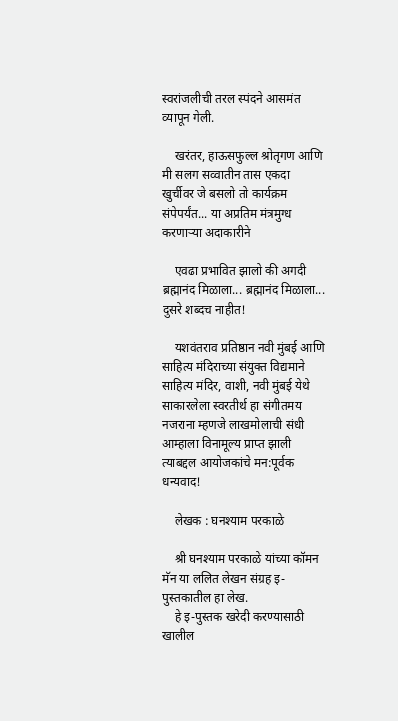स्वरांजलीची तरल स्पंदने आसमंत व्यापून गेली.

    खरंतर, हाऊसफुल्ल श्रोतृगण आणि मी सलग सव्वातीन तास एकदा खुर्चीवर जे बसलो तो कार्यक्रम संपेपर्यंत... या अप्रतिम मंत्रमुग्ध करणाऱ्या अदाकारीने

    एवढा प्रभावित झालो की अगदी ब्रह्मानंद मिळाला... ब्रह्मानंद मिळाला... दुसरे शब्दच नाहीत!

    यशवंतराव प्रतिष्ठान नवी मुंबई आणि साहित्य मंदिराच्या संयुक्त विद्यमाने साहित्य मंदिर, वाशी, नवी मुंबई येथे साकारलेला स्वरतीर्थ हा संगीतमय नजराना म्हणजे लाखमोलाची संधी आम्हाला विनामूल्य प्राप्त झाली त्याबद्दल आयोजकांचे मन:पूर्वक धन्यवाद!

    लेखक : घनश्याम परकाळे

    श्री घनश्याम परकाळे यांच्या कॉमन मॅन या ललित लेखन संग्रह इ-पुस्तकातील हा लेख.
    हे इ-पुस्तक खरेदी करण्यासाठी खालील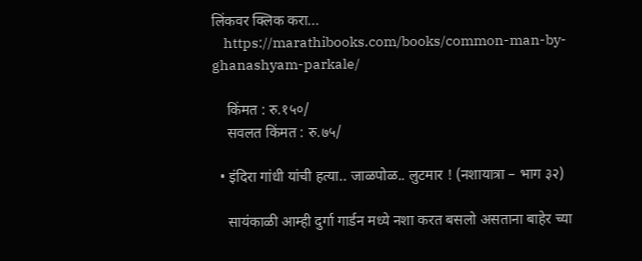लिंकवर क्लिक करा...
    https://marathibooks.com/books/common-man-by-ghanashyam-parkale/

    किंमत : रु.१५०/
    सवलत किंमत : रु.७५/

  • इंदिरा गांधी यांची हत्या.. जाळपोळ.. लुटमार ! (नशायात्रा – भाग ३२)

    सायंकाळी आम्ही दुर्गा गार्डन मध्ये नशा करत बसलो असताना बाहेर च्या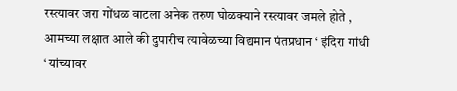रस्त्यावर जरा गोंधळ वाटला अनेक तरुण घोळक्याने रस्त्यावर जमले होते , आमच्या लक्षात आले की दुपारीच त्यावेळच्या विद्यमान पंतप्रधान ‘ इंदिरा गांधी ‘ यांच्यावर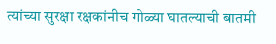त्यांच्या सुरक्षा रक्षकांनीच गोळ्या घातल्याची बातमी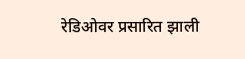रेडिओवर प्रसारित झाली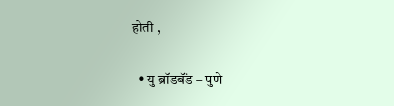होती ,

  • यु ब्रॉडबॅंड – पुणे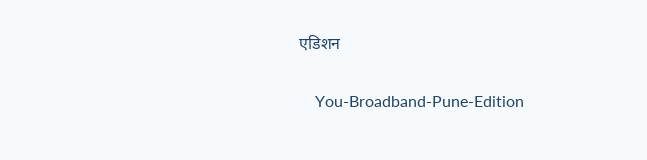एडिशन

    You-Broadband-Pune-Edition